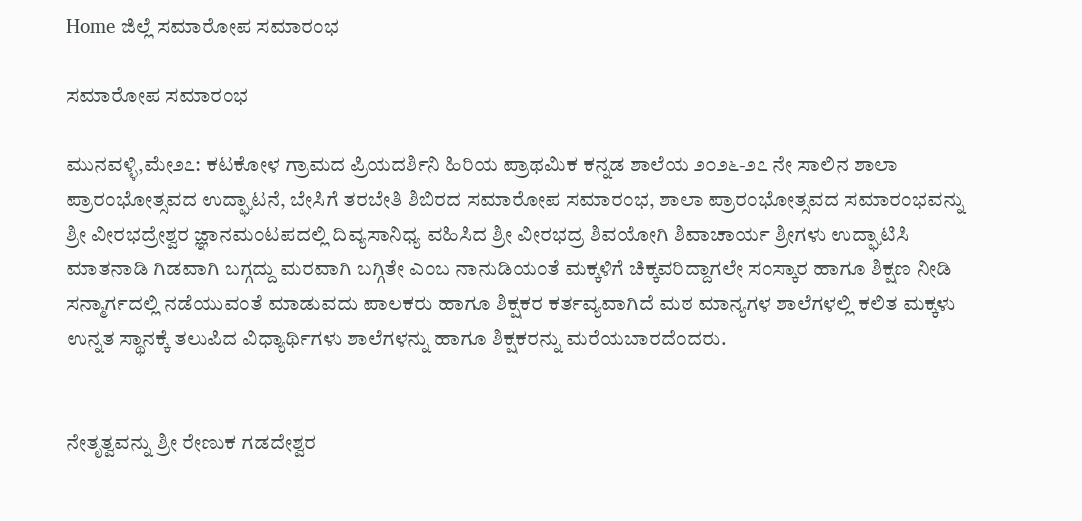Home ಜಿಲ್ಲೆ ಸಮಾರೋಪ ಸಮಾರಂಭ

ಸಮಾರೋಪ ಸಮಾರಂಭ

ಮುನವಳ್ಳಿ,ಮೇ೨೭: ಕಟಕೋಳ ಗ್ರಾಮದ ಪ್ರಿಯದರ್ಶಿನಿ ಹಿರಿಯ ಪ್ರಾಥಮಿಕ ಕನ್ನಡ ಶಾಲೆಯ ೨೦೨೬-೨೭ ನೇ ಸಾಲಿನ ಶಾಲಾ ಪ್ರಾರಂಭೋತ್ಸವದ ಉದ್ಘಾಟನೆ, ಬೇಸಿಗೆ ತರಬೇತಿ ಶಿಬಿರದ ಸಮಾರೋಪ ಸಮಾರಂಭ, ಶಾಲಾ ಪ್ರಾರಂಭೋತ್ಸವದ ಸಮಾರಂಭವನ್ನು ಶ್ರೀ ವೀರಭದ್ರೇಶ್ವರ ಜ್ಞಾನಮಂಟಪದಲ್ಲಿ ದಿವ್ಯಸಾನಿಧ್ಯ ವಹಿಸಿದ ಶ್ರೀ ವೀರಭದ್ರ ಶಿವಯೋಗಿ ಶಿವಾಚಾರ್ಯ ಶ್ರೀಗಳು ಉದ್ಘಾಟಿಸಿ ಮಾತನಾಡಿ ಗಿಡವಾಗಿ ಬಗ್ಗದ್ದು ಮರವಾಗಿ ಬಗ್ಗಿತೇ ಎಂಬ ನಾನುಡಿಯಂತೆ ಮಕ್ಕಳಿಗೆ ಚಿಕ್ಕವರಿದ್ದಾಗಲೇ ಸಂಸ್ಕಾರ ಹಾಗೂ ಶಿಕ್ಷಣ ನೀಡಿ ಸನ್ಮಾರ್ಗದಲ್ಲಿ ನಡೆಯುವಂತೆ ಮಾಡುವದು ಪಾಲಕರು ಹಾಗೂ ಶಿಕ್ಷಕರ ಕರ್ತವ್ಯವಾಗಿದೆ ಮಠ ಮಾನ್ಯಗಳ ಶಾಲೆಗಳಲ್ಲಿ ಕಲಿತ ಮಕ್ಕಳು ಉನ್ನತ ಸ್ಥಾನಕ್ಕೆ ತಲುಪಿದ ವಿಧ್ಯಾರ್ಥಿಗಳು ಶಾಲೆಗಳನ್ನು ಹಾಗೂ ಶಿಕ್ಷಕರನ್ನು ಮರೆಯಬಾರದೆಂದರು.


ನೇತೃತ್ವವನ್ನು ಶ್ರೀ ರೇಣುಕ ಗಡದೇಶ್ವರ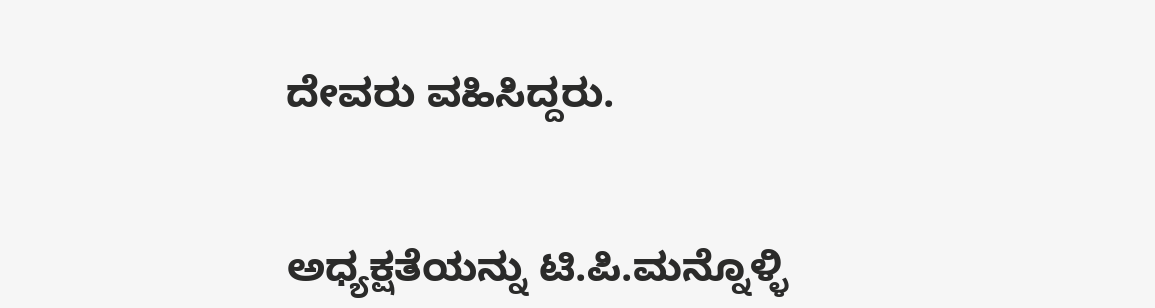ದೇವರು ವಹಿಸಿದ್ದರು.


ಅಧ್ಯಕ್ಷತೆಯನ್ನು ಟಿ.ಪಿ.ಮನ್ನೊಳ್ಳಿ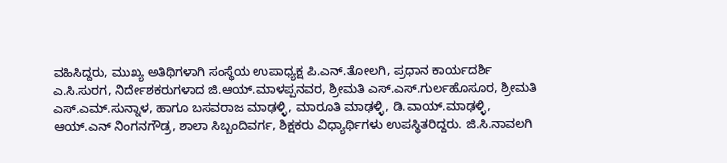ವಹಿಸಿದ್ದರು, ಮುಖ್ಯ ಅತಿಥಿಗಳಾಗಿ ಸಂಸ್ಥೆಯ ಉಪಾಧ್ಯಕ್ಷ ಪಿ.ಎನ್.ತೋಲಗಿ, ಪ್ರಧಾನ ಕಾರ್ಯದರ್ಶಿ ಎ.ಸಿ.ಸುರಗ, ನಿರ್ದೇಶಕರುಗಳಾದ ಜಿ.ಆಯ್.ಮಾಳಪ್ಪನವರ, ಶ್ರೀಮತಿ ಎಸ್.ಎಸ್.ಗುರ್ಲಹೊಸೂರ, ಶ್ರೀಮತಿ ಎಸ್.ಎಮ್.ಸುನ್ನಾಳ, ಹಾಗೂ ಬಸವರಾಜ ಮಾಢಳ್ಳಿ, ಮಾರೂತಿ ಮಾಢಳ್ಳಿ, ಡಿ.ವಾಯ್.ಮಾಢಳ್ಳಿ, ಆಯ್.ಎನ್ ನಿಂಗನಗೌಡ್ರ, ಶಾಲಾ ಸಿಬ್ಬಂದಿವರ್ಗ, ಶಿಕ್ಷಕರು ವಿಧ್ಯಾರ್ಥಿಗಳು ಉಪಸ್ಥಿತರಿದ್ದರು. ಜಿ.ಸಿ.ನಾವಲಗಿ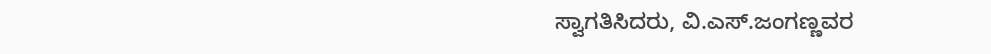ಸ್ವಾಗತಿಸಿದರು, ವಿ.ಎಸ್.ಜಂಗಣ್ಣವರ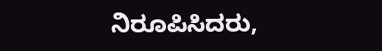ನಿರೂಪಿಸಿದರು,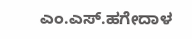ಎಂ.ಎಸ್.ಹಗೇದಾಳ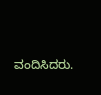ವಂದಿಸಿದರು.